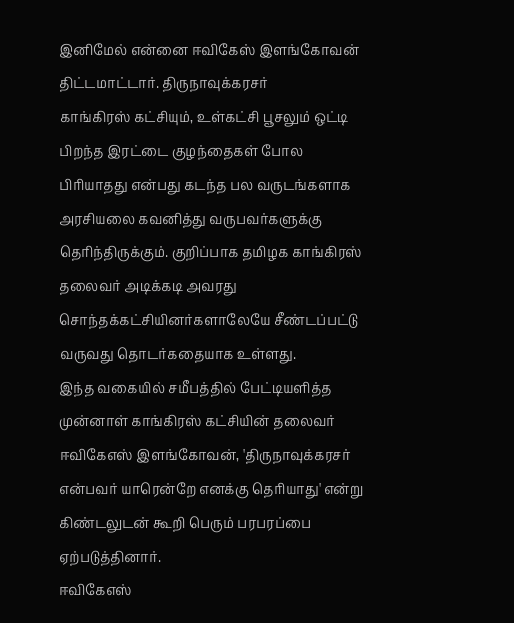இனிமேல் என்னை ஈவிகேஸ் இளங்கோவன் திட்டமாட்டார். திருநாவுக்கரசர்
காங்கிரஸ் கட்சியும், உள்கட்சி பூசலும் ஒட்டி பிறந்த இரட்டை குழந்தைகள் போல பிரியாதது என்பது கடந்த பல வருடங்களாக அரசியலை கவனித்து வருபவர்களுக்கு தெரிந்திருக்கும். குறிப்பாக தமிழக காங்கிரஸ் தலைவர் அடிக்கடி அவரது சொந்தக்கட்சியினர்களாலேயே சீண்டப்பட்டு வருவது தொடர்கதையாக உள்ளது.
இந்த வகையில் சமீபத்தில் பேட்டியளித்த முன்னாள் காங்கிரஸ் கட்சியின் தலைவர் ஈவிகேஎஸ் இளங்கோவன், 'திருநாவுக்கரசர் என்பவர் யாரென்றே எனக்கு தெரியாது' என்று கிண்டலுடன் கூறி பெரும் பரபரப்பை ஏற்படுத்தினார்.
ஈவிகேஎஸ்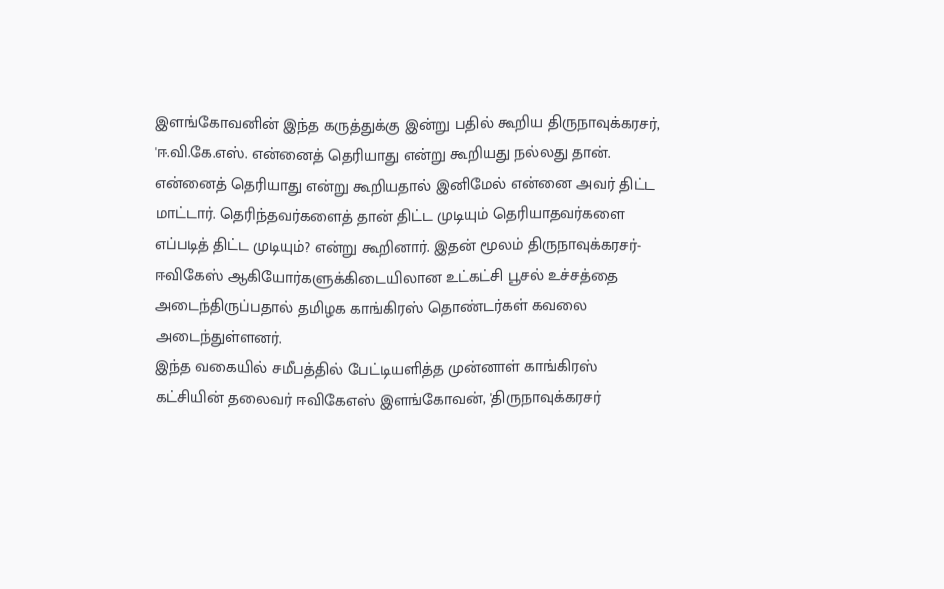இளங்கோவனின் இந்த கருத்துக்கு இன்று பதில் கூறிய திருநாவுக்கரசர், 'ஈ.வி.கே.எஸ். என்னைத் தெரியாது என்று கூறியது நல்லது தான். என்னைத் தெரியாது என்று கூறியதால் இனிமேல் என்னை அவர் திட்ட மாட்டார். தெரிந்தவர்களைத் தான் திட்ட முடியும் தெரியாதவர்களை எப்படித் திட்ட முடியும்? என்று கூறினார். இதன் மூலம் திருநாவுக்கரசர்-ஈவிகேஸ் ஆகியோர்களுக்கிடையிலான உட்கட்சி பூசல் உச்சத்தை அடைந்திருப்பதால் தமிழக காங்கிரஸ் தொண்டர்கள் கவலை அடைந்துள்ளனர்.
இந்த வகையில் சமீபத்தில் பேட்டியளித்த முன்னாள் காங்கிரஸ் கட்சியின் தலைவர் ஈவிகேஎஸ் இளங்கோவன், 'திருநாவுக்கரசர்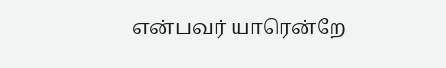என்பவர் யாரென்றே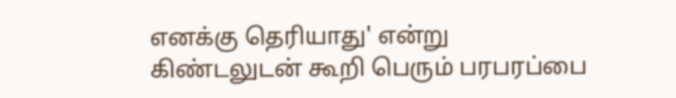எனக்கு தெரியாது' என்று கிண்டலுடன் கூறி பெரும் பரபரப்பை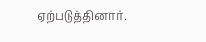ஏற்படுத்தினார்.